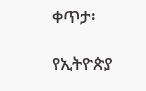ቀጥታ፡

የኢትዮጵያ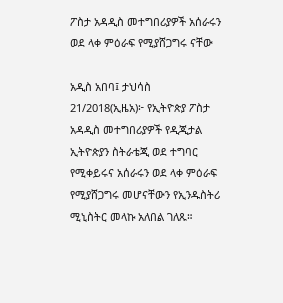ፖስታ አዳዲስ መተግበሪያዎች አሰራሩን ወደ ላቀ ምዕራፍ የሚያሸጋግሩ ናቸው

አዲስ አበባ፤ ታህሳስ 21/2018(ኢዜአ)፦ የኢትዮጵያ ፖስታ አዳዲስ መተግበሪያዎች የዲጂታል ኢትዮጵያን ስትራቴጂ ወደ ተግባር የሚቀይሩና አሰራሩን ወደ ላቀ ምዕራፍ የሚያሸጋግሩ መሆናቸውን የኢንዱስትሪ ሚኒስትር መላኩ አለበል ገለጹ።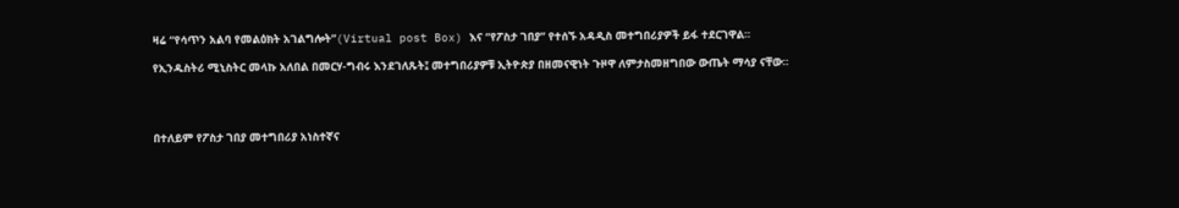ዛሬ “የሳጥን አልባ የመልዕክት አገልግሎት”(Virtual post Box) እና “የፖስታ ገበያ” የተሰኙ አዳዲስ መተግበሪያዎች ይፋ ተደርገዋል።

የኢንዱስትሪ ሚኒስትር መላኩ አለበል በመርሃ-ግብሩ እንደገለጹት፤ መተግበሪያዎቹ ኢትዮጵያ በዘመናዊነት ጉዞዋ ለምታስመዘግበው ውጤት ማሳያ ናቸው።




በተለይም የፖስታ ገበያ መተግበሪያ አነስተኛና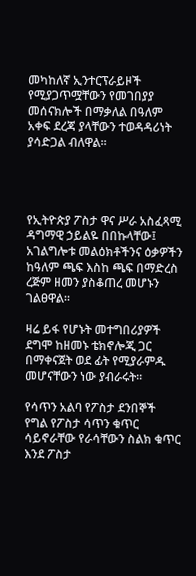መካከለኛ ኢንተርፕራይዞች የሚያጋጥሟቸውን የመገበያያ መሰናክሎች በማቃለል በዓለም አቀፍ ደረጃ ያላቸውን ተወዳዳሪነት ያሳድጋል ብለዋል።




የኢትዮጵያ ፖስታ ዋና ሥራ አስፈጻሚ ዳግማዊ ኃይልዬ በበኩላቸው፤ አገልግሎቱ መልዕክቶችንና ዕቃዎችን ከዓለም ጫፍ እስከ ጫፍ በማድረስ ረጅም ዘመን ያስቆጠረ መሆኑን ገልፀዋል።

ዛሬ ይፋ የሆኑት መተግበሪያዎች ደግሞ ከዘመኑ ቴክኖሎጂ ጋር በማቀናጀት ወደ ፊት የሚያራምዱ መሆናቸውን ነው ያብራሩት።

የሳጥን አልባ የፖስታ ደንበኞች የግል የፖስታ ሳጥን ቁጥር ሳይኖራቸው የራሳቸውን ስልክ ቁጥር እንደ ፖስታ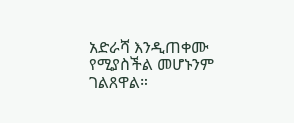አድራሻ እንዲጠቀሙ የሚያስችል መሆኑንም ገልጸዋል።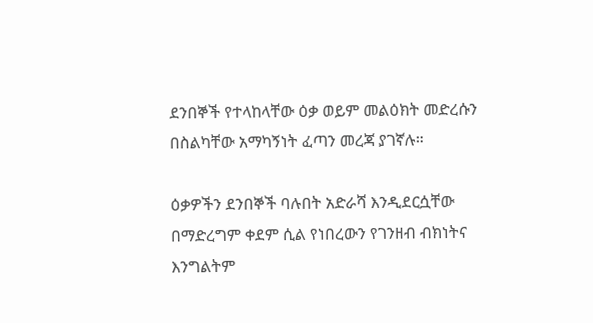ደንበኞች የተላከላቸው ዕቃ ወይም መልዕክት መድረሱን በስልካቸው አማካኝነት ፈጣን መረጃ ያገኛሉ።

ዕቃዎችን ደንበኞች ባሉበት አድራሻ እንዲደርሷቸው በማድረግም ቀደም ሲል የነበረውን የገንዘብ ብክነትና እንግልትም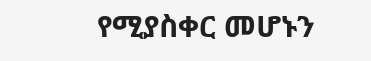የሚያስቀር መሆኑን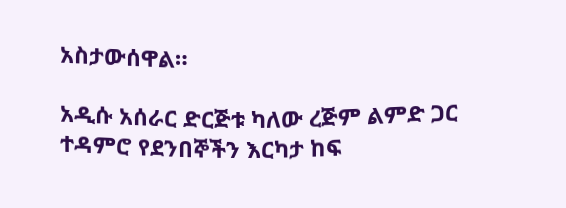አስታውሰዋል።

አዲሱ አሰራር ድርጅቱ ካለው ረጅም ልምድ ጋር ተዳምሮ የደንበኞችን እርካታ ከፍ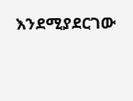እንደሚያደርገው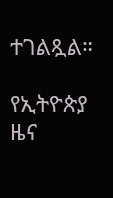ተገልጿል።

የኢትዮጵያ ዜና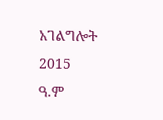አገልግሎት
2015
ዓ.ም